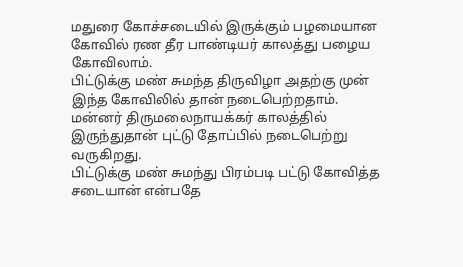மதுரை கோச்சடையில் இருக்கும் பழமையான கோவில் ரண தீர பாண்டியர் காலத்து பழைய கோவிலாம்.
பிட்டுக்கு மண் சுமந்த திருவிழா அதற்கு முன் இந்த கோவிலில் தான் நடைபெற்றதாம். மன்னர் திருமலைநாயக்கர் காலத்தில் இருந்துதான் புட்டு தோப்பில் நடைபெற்று வருகிறது.
பிட்டுக்கு மண் சுமந்து பிரம்படி பட்டு கோவித்த சடையான் என்பதே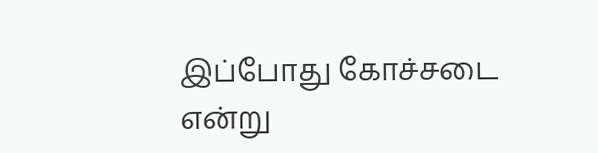இப்போது கோச்சடை என்று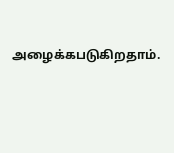அழைக்கபடுகிறதாம்.